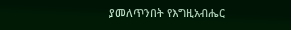ያመለጥንበት የእግዚአብሔር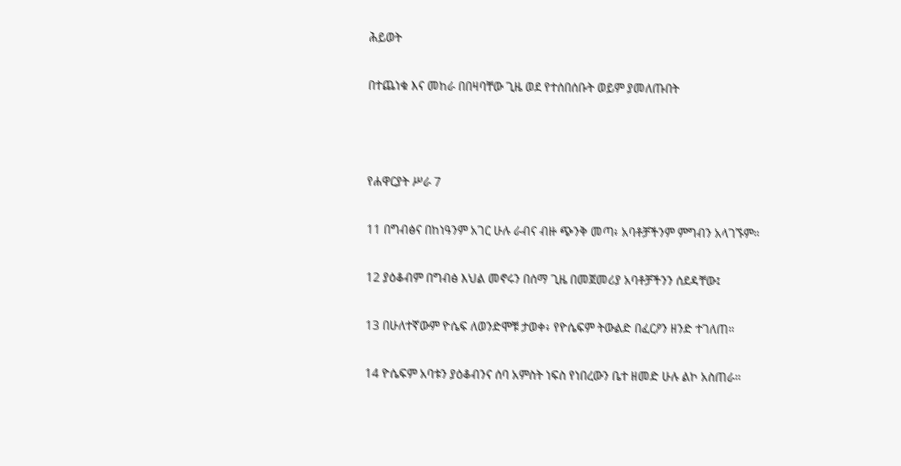ሕይወት

በተጨነቁ እና መከራ በበዛባቸው ጊዜ ወደ የተሰበሰቡት ወይም ያመለጡበት



የሐዋርያት ሥራ 7

11 በግብፅና በከነዓንም አገር ሁሉ ራብና ብዙ ጭንቅ መጣ፥ አባቶቻችንም ምግብን አላገኙም።

12 ያዕቆብም በግብፅ እህል መኖሩን በሰማ ጊዜ በመጀመሪያ አባቶቻችንን ሰደዳቸው፤

13 በሁለተኛውም ዮሴፍ ለወንድሞቹ ታወቀ፥ የዮሴፍም ትውልድ በፈርዖን ዘንድ ተገለጠ።

14 ዮሴፍም አባቱን ያዕቆብንና ሰባ አምስት ነፍስ የነበረውን ቤተ ዘመድ ሁሉ ልኮ አስጠራ።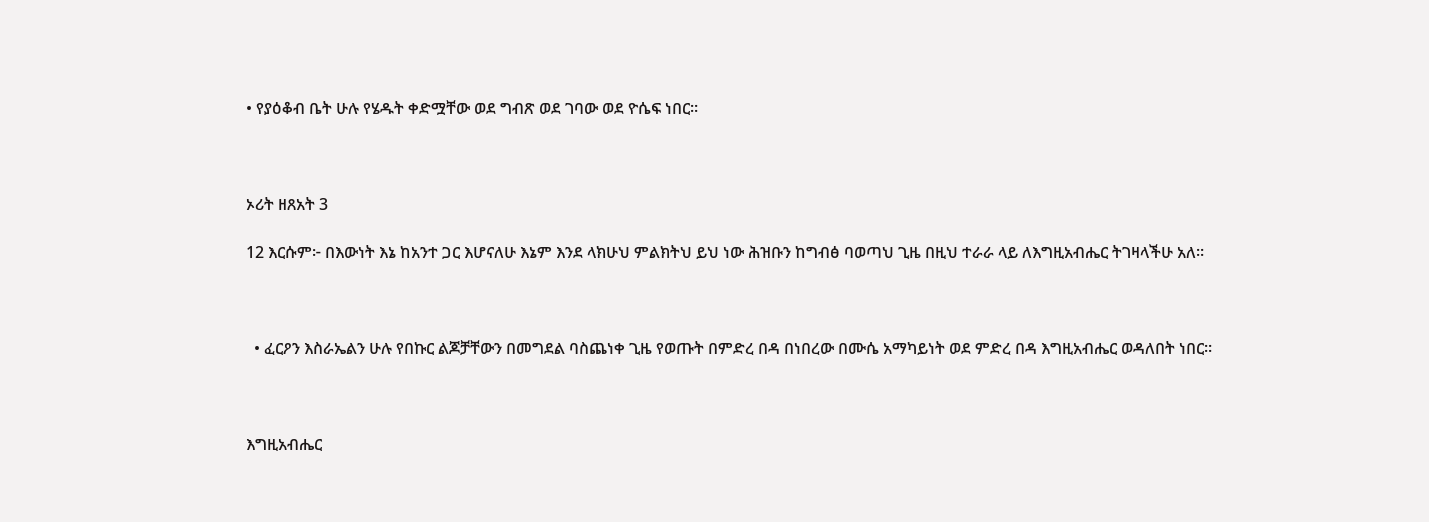• የያዕቆብ ቤት ሁሉ የሄዱት ቀድሟቸው ወደ ግብጽ ወደ ገባው ወደ ዮሴፍ ነበር።



ኦሪት ዘጸአት 3

12 እርሱም፦ በእውነት እኔ ከአንተ ጋር እሆናለሁ እኔም እንደ ላክሁህ ምልክትህ ይህ ነው ሕዝቡን ከግብፅ ባወጣህ ጊዜ በዚህ ተራራ ላይ ለእግዚአብሔር ትገዛላችሁ አለ።



  • ፈርዖን እስራኤልን ሁሉ የበኩር ልጆቻቸውን በመግደል ባስጨነቀ ጊዜ የወጡት በምድረ በዳ በነበረው በሙሴ አማካይነት ወደ ምድረ በዳ እግዚአብሔር ወዳለበት ነበር።



እግዚአብሔር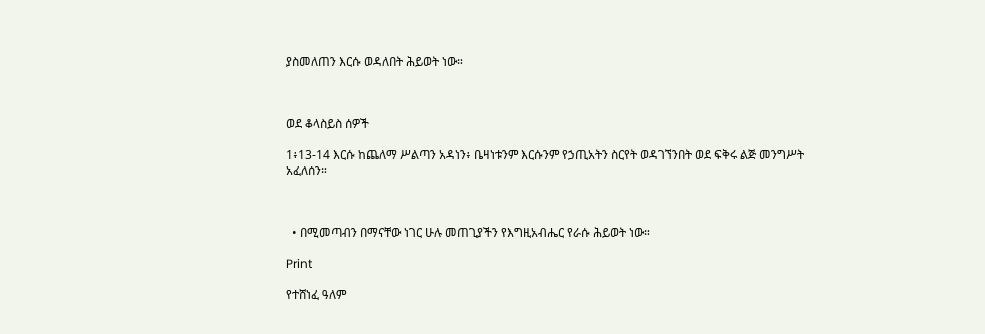ያስመለጠን እርሱ ወዳለበት ሕይወት ነው።



ወደ ቆላስይስ ሰዎች

1፥13-14 እርሱ ከጨለማ ሥልጣን አዳነን፥ ቤዛነቱንም እርሱንም የኃጢአትን ስርየት ወዳገኘንበት ወደ ፍቅሩ ልጅ መንግሥት አፈለሰን።



  • በሚመጣብን በማናቸው ነገር ሁሉ መጠጊያችን የእግዚአብሔር የራሱ ሕይወት ነው።

Print

የተሸነፈ ዓለም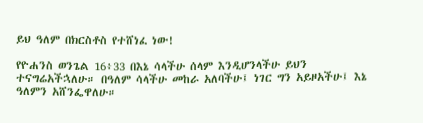ይህ ዓለም በክርስቶስ የተሸነፈ ነው!

የዮሐንስ ወንጌል 16፥33 በእኔ ሳላችሁ ሰላም እንዲሆንላችሁ ይህን ተናግሬአችኋለሁ። በዓለም ሳላችሁ መከራ አለባችሁ፤ ነገር ግን አይዞአችሁ፤ እኔ ዓለምን አሸንፌዋለሁ።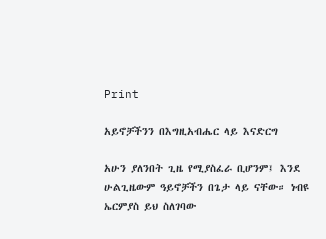Print

አይኖቻችንን በእግዚአብሔር ላይ እናድርግ

አሁን ያለንበት ጊዜ የሚያስፈራ ቢሆንም፤ እንደ ሁልጊዜውም ዓይኖቻችን በጌታ ላይ ናቸው። ነብዩ ኤርምያስ ይህ ስለገባው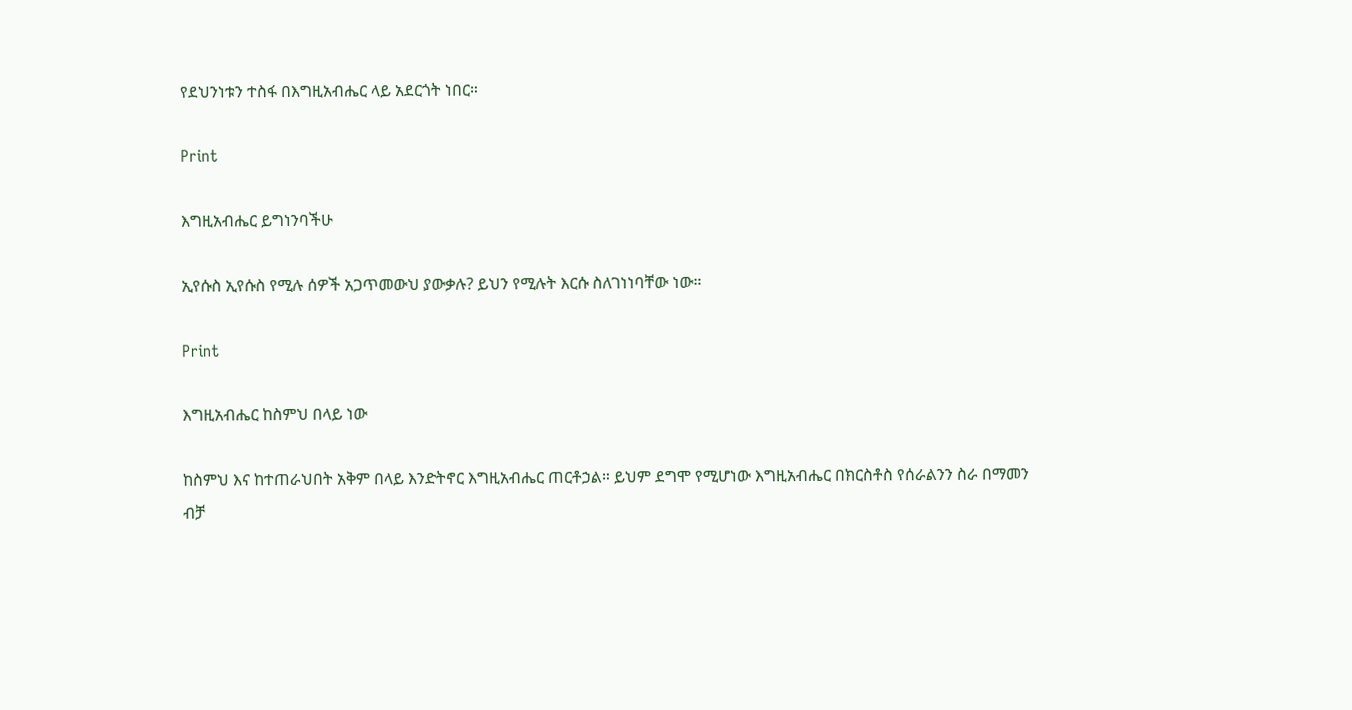የደህንነቱን ተስፋ በእግዚአብሔር ላይ አደርጎት ነበር።

Print

እግዚአብሔር ይግነንባችሁ

ኢየሱስ ኢየሱስ የሚሉ ሰዎች አጋጥመውህ ያውቃሉ? ይህን የሚሉት እርሱ ስለገነነባቸው ነው።

Print

እግዚአብሔር ከስምህ በላይ ነው

ከስምህ እና ከተጠራህበት አቅም በላይ እንድትኖር እግዚአብሔር ጠርቶኃል። ይህም ደግሞ የሚሆነው እግዚአብሔር በክርስቶስ የሰራልንን ስራ በማመን ብቻ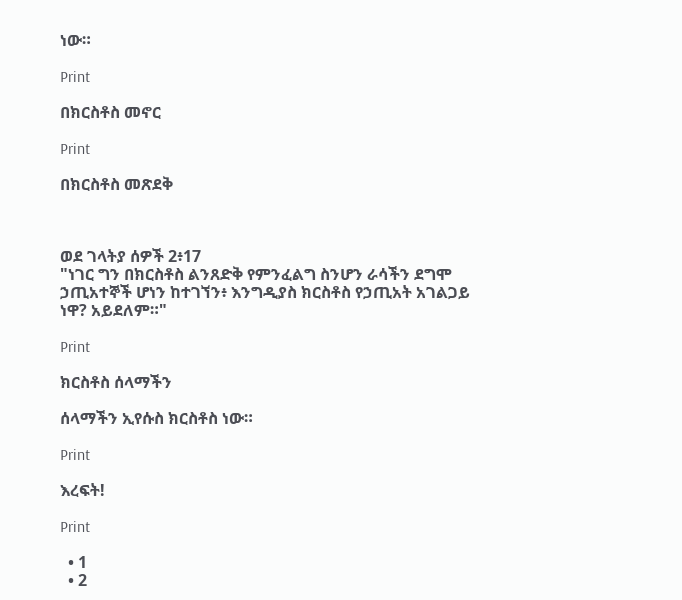ነው።

Print

በክርስቶስ መኖር

Print

በክርስቶስ መጽደቅ



ወደ ገላትያ ሰዎች 2፥17
"ነገር ግን በክርስቶስ ልንጸድቅ የምንፈልግ ስንሆን ራሳችን ደግሞ ኃጢአተኞች ሆነን ከተገኘን፥ እንግዲያስ ክርስቶስ የኃጢአት አገልጋይ ነዋ? አይደለም።"

Print

ክርስቶስ ሰላማችን

ሰላማችን ኢየሱስ ክርስቶስ ነው።

Print

እረፍት!

Print

  • 1
  • 2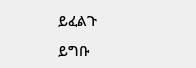ይፈልጉ

ይግቡ